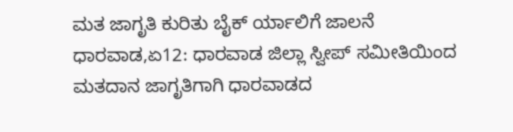ಮತ ಜಾಗೃತಿ ಕುರಿತು ಬೈಕ್ ರ್ಯಾಲಿಗೆ ಜಾಲನೆ
ಧಾರವಾಡ,ಏ12: ಧಾರವಾಡ ಜಿಲ್ಲಾ ಸ್ವೀಪ್ ಸಮೀತಿಯಿಂದ ಮತದಾನ ಜಾಗೃತಿಗಾಗಿ ಧಾರವಾಡದ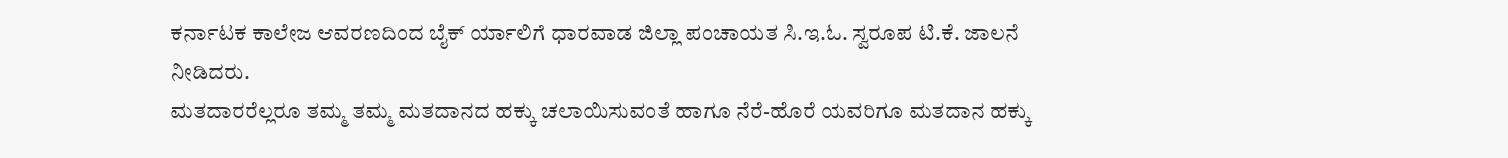ಕರ್ನಾಟಕ ಕಾಲೇಜ ಆವರಣದಿಂದ ಬೈಕ್ ರ್ಯಾಲಿಗೆ ಧಾರವಾಡ ಜಿಲ್ಲಾ ಪಂಚಾಯತ ಸಿ.ಇ.ಓ. ಸ್ವರೂಪ ಟಿ.ಕೆ. ಜಾಲನೆ ನೀಡಿದರು.
ಮತದಾರರೆಲ್ಲರೂ ತಮ್ಮ ತಮ್ಮ ಮತದಾನದ ಹಕ್ಕು ಚಲಾಯಿಸುವಂತೆ ಹಾಗೂ ನೆರೆ-ಹೊರೆ ಯವರಿಗೂ ಮತದಾನ ಹಕ್ಕು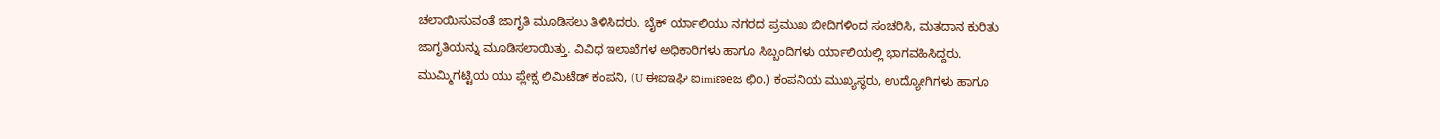ಚಲಾಯಿಸುವಂತೆ ಜಾಗೃತಿ ಮೂಡಿಸಲು ತಿಳಿಸಿದರು. ಬೈಕ್ ರ್ಯಾಲಿಯು ನಗರದ ಪ್ರಮುಖ ಬೀದಿಗಳಿಂದ ಸಂಚರಿಸಿ, ಮತದಾನ ಕುರಿತು ಜಾಗೃತಿಯನ್ನು ಮೂಡಿಸಲಾಯಿತ್ತು. ವಿವಿಧ ಇಲಾಖೆಗಳ ಅಧಿಕಾರಿಗಳು ಹಾಗೂ ಸಿಬ್ಬಂದಿಗಳು ರ್ಯಾಲಿಯಲ್ಲಿ ಭಾಗವಹಿಸಿದ್ದರು.
ಮುಮ್ಮಿಗಟ್ಟಿಯ ಯು ಪ್ಲೇಕ್ಸ ಲಿಮಿಟೆಡ್ ಕಂಪನಿ, (U ಈಐಇಘಿ ಐimiಣeಜ ಛಿo.) ಕಂಪನಿಯ ಮುಖ್ಯಸ್ಥರು, ಉದ್ಯೋಗಿಗಳು ಹಾಗೂ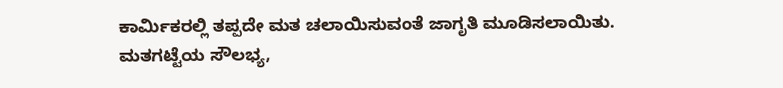ಕಾರ್ಮಿಕರಲ್ಲಿ ತಪ್ಪದೇ ಮತ ಚಲಾಯಿಸುವಂತೆ ಜಾಗೃತಿ ಮೂಡಿಸಲಾಯಿತು.
ಮತಗಟ್ಟೆಯ ಸೌಲಭ್ಯ,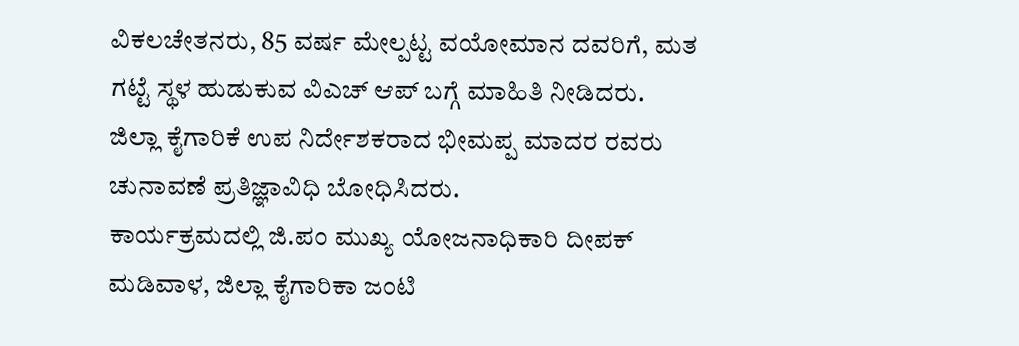ವಿಕಲಚೇತನರು, 85 ವರ್ಷ ಮೇಲ್ಪಟ್ಟ ವಯೋಮಾನ ದವರಿಗೆ, ಮತ ಗಟ್ಟೆ ಸ್ಥಳ ಹುಡುಕುವ ವಿಎಚ್ ಆಪ್ ಬಗ್ಗೆ ಮಾಹಿತಿ ನೀಡಿದರು.
ಜಿಲ್ಲಾ ಕೈಗಾರಿಕೆ ಉಪ ನಿರ್ದೇಶಕರಾದ ಭೀಮಪ್ಪ ಮಾದರ ರವರು ಚುನಾವಣೆ ಪ್ರತಿಜ್ಞಾವಿಧಿ ಬೋಧಿಸಿದರು.
ಕಾರ್ಯಕ್ರಮದಲ್ಲಿ ಜಿ.ಪಂ ಮುಖ್ಯ ಯೋಜನಾಧಿಕಾರಿ ದೀಪಕ್ ಮಡಿವಾಳ, ಜಿಲ್ಲಾ ಕೈಗಾರಿಕಾ ಜಂಟಿ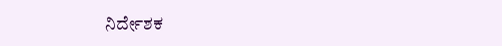ನಿರ್ದೇಶಕ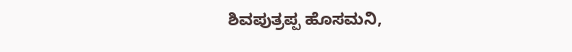ಶಿವಪುತ್ರಪ್ಪ ಹೊಸಮನಿ,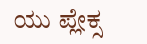ಯು ಪ್ಲೇಕ್ಸ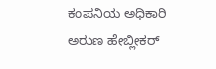ಕಂಪನಿಯ ಅಧಿಕಾರಿ ಅರುಣ ಹೇಬ್ಲೀಕರ್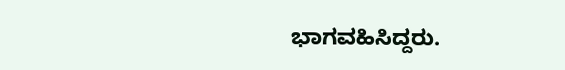ಭಾಗವಹಿಸಿದ್ದರು.